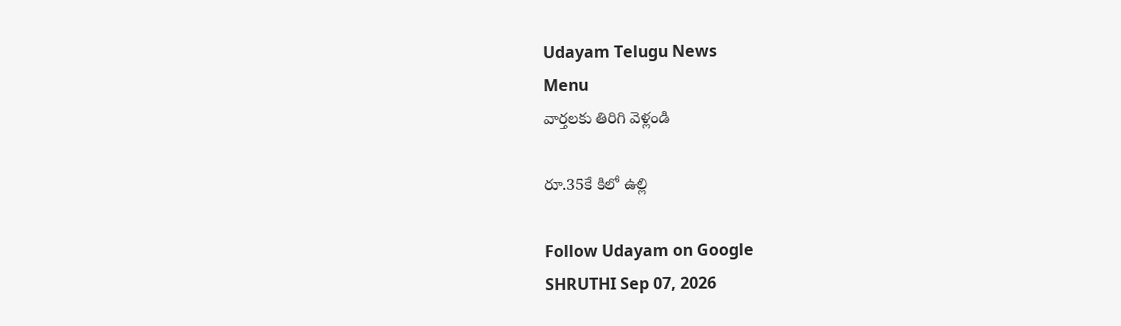Udayam Telugu News
Menu
వార్తలకు తిరిగి వెళ్లండి

రూ.35కే కిలో ఉల్లి

Follow Udayam on Google
SHRUTHI Sep 07, 2026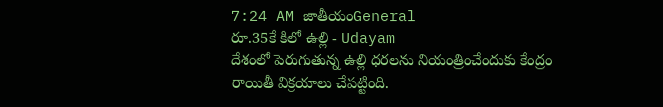7:24 AM జాతీయంGeneral
రూ.35కే కిలో ఉల్లి - Udayam
దేశంలో పెరుగుతున్న ఉల్లి ధరలను నియంత్రించేందుకు కేంద్రం రాయితీ విక్రయాలు చేపట్టింది.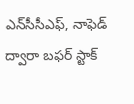ఎన్‌సీసీఎఫ్‌, నాఫెడ్‌ ద్వారా బఫర్‌ స్టాక్‌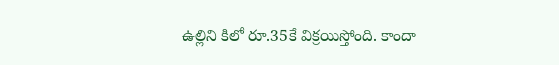ఉల్లిని కిలో రూ.35కే విక్రయిస్తోంది. కాందా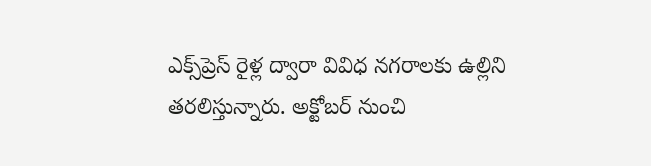ఎక్స్‌ప్రెస్‌ రైళ్ల ద్వారా వివిధ నగరాలకు ఉల్లిని తరలిస్తున్నారు. అక్టోబర్‌ నుంచి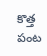కొత్త పంట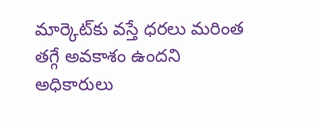మార్కెట్‌కు వస్తే ధరలు మరింత తగ్గే అవకాశం ఉందని అధికారులు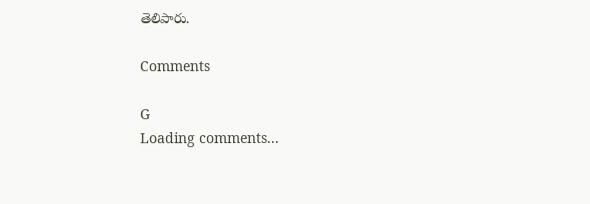తెలిపారు.

Comments

G
Loading comments...